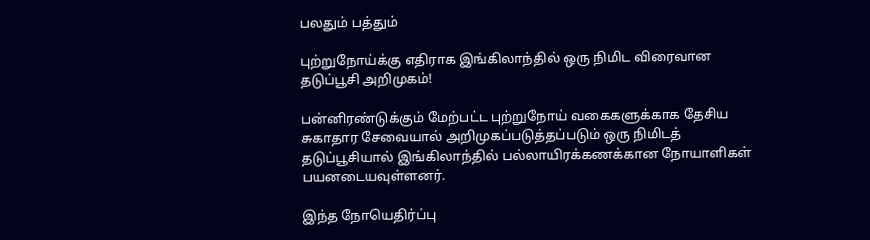பலதும் பத்தும்

புற்றுநோய்க்கு எதிராக இங்கிலாந்தில் ஒரு நிமிட விரைவான தடுப்பூசி அறிமுகம்!

பன்னிரண்டுக்கும் மேற்பட்ட புற்றுநோய் வகைகளுக்காக தேசிய சுகாதார சேவையால் அறிமுகப்படுத்தப்படும் ஒரு நிமிடத் தடுப்பூசியால் இங்கிலாந்தில் பல்லாயிரக்கணக்கான நோயாளிகள் பயனடையவுள்ளனர்.

இந்த நோயெதிர்ப்பு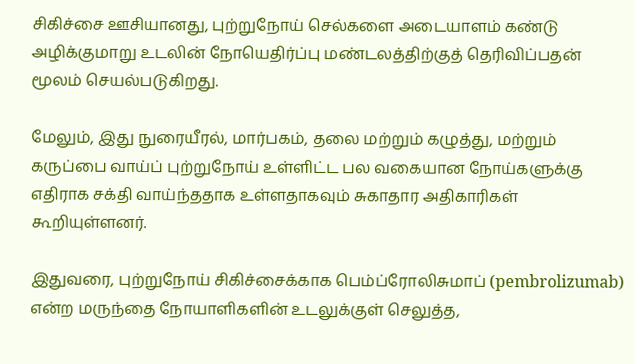சிகிச்சை ஊசியானது, புற்றுநோய் செல்களை அடையாளம் கண்டு அழிக்குமாறு உடலின் நோயெதிர்ப்பு மண்டலத்திற்குத் தெரிவிப்பதன் மூலம் செயல்படுகிறது.

மேலும், இது நுரையீரல், மார்பகம், தலை மற்றும் கழுத்து, மற்றும் கருப்பை வாய்ப் புற்றுநோய் உள்ளிட்ட பல வகையான நோய்களுக்கு எதிராக சக்தி வாய்ந்ததாக உள்ளதாகவும் சுகாதார அதிகாரிகள் கூறியுள்ளனர்.

இதுவரை, புற்றுநோய் சிகிச்சைக்காக பெம்ப்ரோலிசுமாப் (pembrolizumab) என்ற மருந்தை நோயாளிகளின் உடலுக்குள் செலுத்த,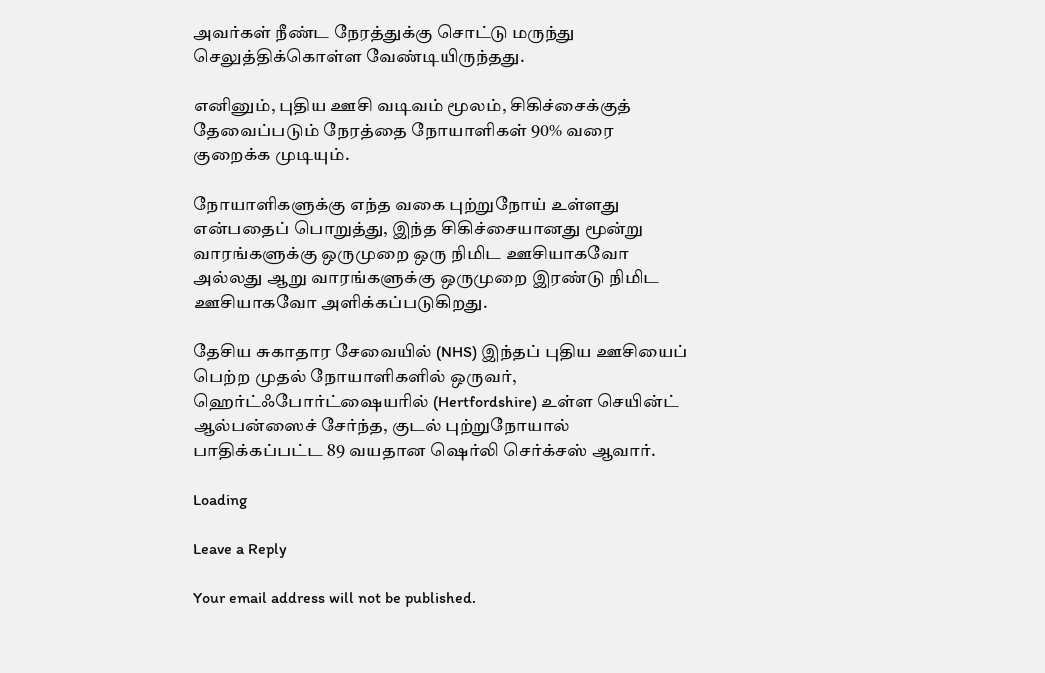அவர்கள் நீண்ட நேரத்துக்கு சொட்டு மருந்து செலுத்திக்கொள்ள வேண்டியிருந்தது.

எனினும், புதிய ஊசி வடிவம் மூலம், சிகிச்சைக்குத் தேவைப்படும் நேரத்தை நோயாளிகள் 90% வரை குறைக்க முடியும்.

நோயாளிகளுக்கு எந்த வகை புற்றுநோய் உள்ளது என்பதைப் பொறுத்து, இந்த சிகிச்சையானது மூன்று வாரங்களுக்கு ஒருமுறை ஒரு நிமிட ஊசியாகவோ அல்லது ஆறு வாரங்களுக்கு ஒருமுறை இரண்டு நிமிட ஊசியாகவோ அளிக்கப்படுகிறது.

தேசிய சுகாதார சேவையில் (NHS) இந்தப் புதிய ஊசியைப் பெற்ற முதல் நோயாளிகளில் ஒருவர், ஹெர்ட்ஃபோர்ட்ஷையரில் (Hertfordshire) உள்ள செயின்ட் ஆல்பன்ஸைச் சேர்ந்த, குடல் புற்றுநோயால் பாதிக்கப்பட்ட 89 வயதான ஷெர்லி செர்க்சஸ் ஆவார்.

Loading

Leave a Reply

Your email address will not be published.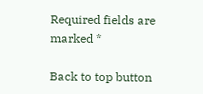Required fields are marked *

Back to top button